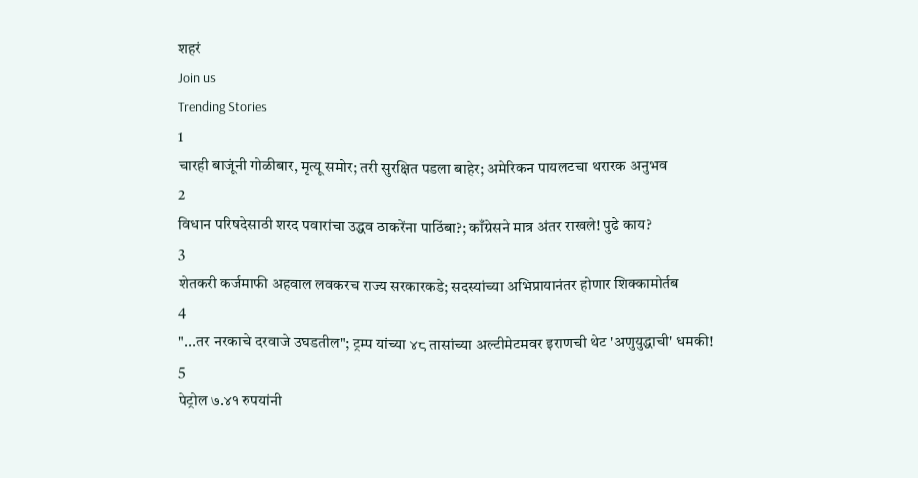शहरं
Join us
Trending Stories
1
चारही बाजूंनी गोळीबार, मृत्यू समोर; तरी सुरक्षित पडला बाहेर; अमेरिकन पायलटचा थरारक अनुभव
2
विधान परिषदेसाठी शरद पवारांचा उद्धव ठाकरेंना पाठिंबा?; काँग्रेसने मात्र अंतर राखले! पुढे काय?
3
शेतकरी कर्जमाफी अहवाल लवकरच राज्य सरकारकडे; सदस्यांच्या अभिप्रायानंतर होणार शिक्कामोर्तब
4
"...तर नरकाचे दरवाजे उघडतील"; ट्रम्प यांच्या ४८ तासांच्या अल्टीमेटमवर इराणची थेट 'अणुयुद्धाची' धमकी!
5
पेट्रोल ७.४१ रुपयांनी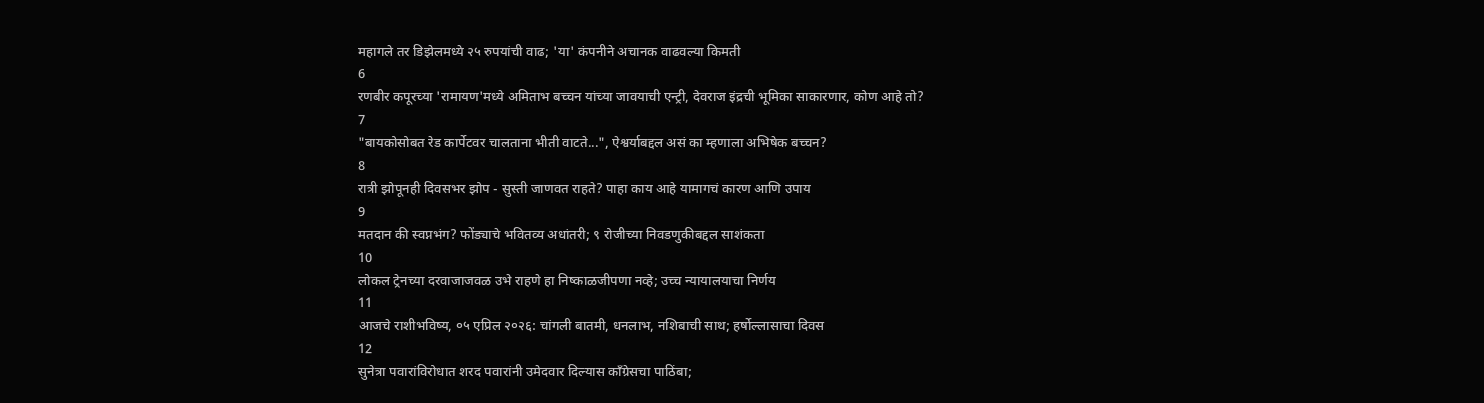महागले तर डिझेलमध्ये २५ रुपयांची वाढ; 'या' कंपनीने अचानक वाढवल्या किमती
6
रणबीर कपूरच्या 'रामायण'मध्ये अमिताभ बच्चन यांच्या जावयाची एन्ट्री, देवराज इंद्रची भूमिका साकारणार, कोण आहे तो?
7
"बायकोसोबत रेड कार्पेटवर चालताना भीती वाटते...", ऐश्वर्याबद्दल असं का म्हणाला अभिषेक बच्चन?
8
रात्री झोपूनही दिवसभर झोप - सुस्ती जाणवत राहते? पाहा काय आहे यामागचं कारण आणि उपाय
9
मतदान की स्वप्नभंग? फोंड्याचे भवितव्य अधांतरी; ९ रोजीच्या निवडणुकीबद्दल साशंकता
10
लोकल ट्रेनच्या दरवाजाजवळ उभे राहणे हा निष्काळजीपणा नव्हे; उच्च न्यायालयाचा निर्णय
11
आजचे राशीभविष्य, ०५ एप्रिल २०२६: चांगली बातमी, धनलाभ, नशिबाची साथ; हर्षोल्लासाचा दिवस
12
सुनेत्रा पवारांविरोधात शरद पवारांनी उमेदवार दिल्यास काँग्रेसचा पाठिंबा;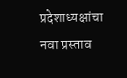प्रदेशाध्यक्षांचा नवा प्रस्ताव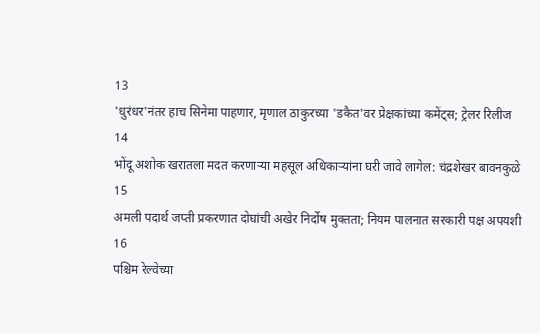13
'धुरंधर'नंतर हाच सिनेमा पाहणार, मृणाल ठाकुरच्या 'डकैत'वर प्रेक्षकांच्या कमेंट्स; ट्रेलर रिलीज
14
भोंदू अशोक खरातला मदत करणाऱ्या महसूल अधिकाऱ्यांना घरी जावे लागेल: चंद्रशेखर बावनकुळे
15
अमली पदार्थ जप्ती प्रकरणात दोघांची अखेर निर्दोष मुक्तता; नियम पालनात सरकारी पक्ष अपयशी
16
पश्चिम रेल्वेच्या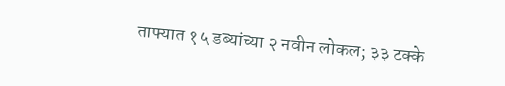ताफ्यात १५ डब्यांच्या २ नवीन लोकल; ३३ टक्के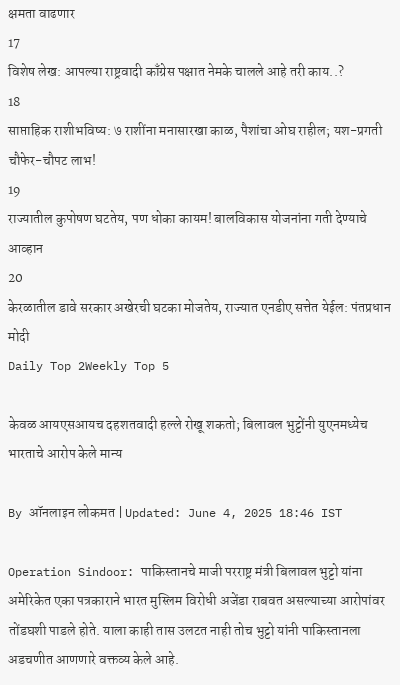क्षमता वाढणार
17
विशेष लेख: आपल्या राष्ट्रवादी काँग्रेस पक्षात नेमके चालले आहे तरी काय..?
18
साप्ताहिक राशीभविष्य: ७ राशींना मनासारखा काळ, पैशांचा ओघ राहील; यश-प्रगती चौफेर-चौपट लाभ!
19
राज्यातील कुपोषण घटतेय, पण धोका कायम! बालविकास योजनांना गती देण्याचे आव्हान
20
केरळातील डावे सरकार अखेरची घटका मोजतेय, राज्यात एनडीए सत्तेत येईल: पंतप्रधान मोदी
Daily Top 2Weekly Top 5

केवळ आयएसआयच दहशतवादी हल्ले रोखू शकतो; बिलावल भुट्टोंनी युएनमध्येच भारताचे आरोप केले मान्य

By ऑनलाइन लोकमत | Updated: June 4, 2025 18:46 IST

Operation Sindoor: पाकिस्तानचे माजी परराष्ट्र मंत्री बिलावल भुट्टो यांना अमेरिकेत एका पत्रकाराने भारत मुस्लिम विरोधी अजेंडा राबवत असल्याच्या आरोपांवर तोंडघशी पाडले होते. याला काही तास उलटत नाही तोच भुट्टो यांनी पाकिस्तानला अडचणीत आणणारे वक्तव्य केले आहे.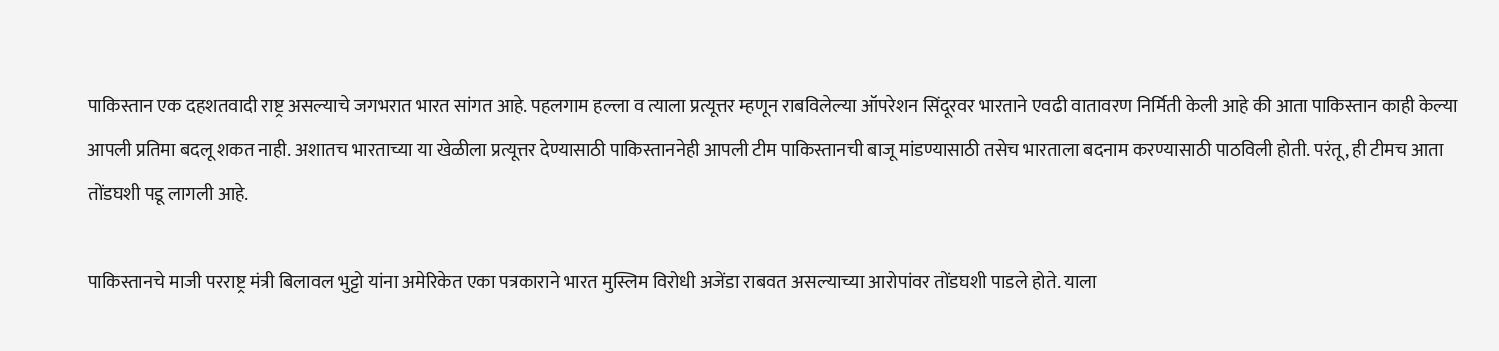पाकिस्तान एक दहशतवादी राष्ट्र असल्याचे जगभरात भारत सांगत आहे. पहलगाम हल्ला व त्याला प्रत्यूत्तर म्हणून राबविलेल्या ऑपरेशन सिंदूरवर भारताने एवढी वातावरण निर्मिती केली आहे की आता पाकिस्तान काही केल्या आपली प्रतिमा बदलू शकत नाही. अशातच भारताच्या या खेळीला प्रत्यूत्तर देण्यासाठी पाकिस्ताननेही आपली टीम पाकिस्तानची बाजू मांडण्यासाठी तसेच भारताला बदनाम करण्यासाठी पाठविली होती. परंतू, ही टीमच आता तोंडघशी पडू लागली आहे.

पाकिस्तानचे माजी परराष्ट्र मंत्री बिलावल भुट्टो यांना अमेरिकेत एका पत्रकाराने भारत मुस्लिम विरोधी अजेंडा राबवत असल्याच्या आरोपांवर तोंडघशी पाडले होते. याला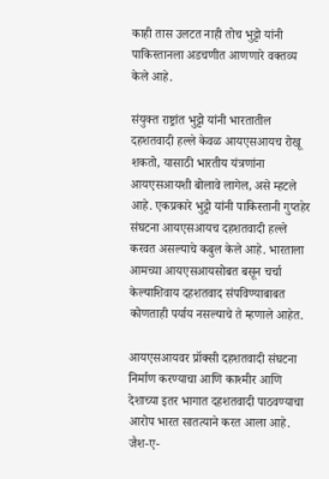काही तास उलटत नाही तोच भुट्टो यांनी पाकिस्तानला अडचणीत आणणारे वक्तव्य केले आहे.

संयुक्त राष्ट्रांत भुट्टो यांनी भारतातील दहशतवादी हल्ले केवळ आयएसआयच रोखू शकतो, यासाठी भारतीय यंत्रणांना आयएसआयशी बोलावे लागेल, असे म्हटले आहे. एकप्रकारे भुट्टो यांनी पाकिस्तानी गुप्तहेर संघटना आयएसआयच दहशतवादी हल्ले करवत असल्याचे कबुल केले आहे. भारताला आमच्या आयएसआयसोबत बसून चर्चा केल्याशिवाय दहशतवाद संपविण्याबाबत कोणताही पर्याय नसल्याचे ते म्हणाले आहेत.

आयएसआयवर प्रॉक्सी दहशतवादी संघटना निर्माण करण्याचा आणि काश्मीर आणि देशाच्या इतर भागात दहशतवादी पाठवण्याचा आरोप भारत सातत्याने करत आला आहे. जैश-ए-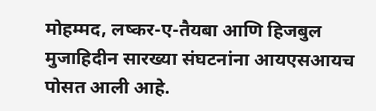मोहम्मद, लष्कर-ए-तैयबा आणि हिजबुल मुजाहिदीन सारख्या संघटनांना आयएसआयच पोसत आली आहे.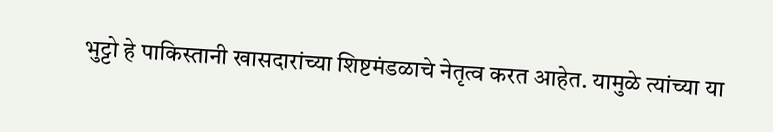भुट्टो हे पाकिस्तानी खासदारांच्या शिष्टमंडळाचे नेतृत्व करत आहेत. यामुळे त्यांच्या या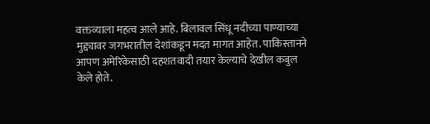वक्तव्याला महत्व आले आहे. बिलावल सिंधू नदीच्या पाण्याच्या मुद्द्यावर जगभरातील देशांकडून मदत मागत आहेत. पाकिस्तानने आपण अमेरिकेसाठी दहशतवादी तयार केल्याचे देखील कबुल केले होते.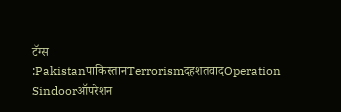टॅग्स :Pakistanपाकिस्तानTerrorismदहशतवादOperation Sindoorऑपरेशन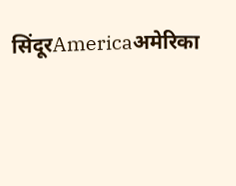सिंदूरAmericaअमेरिका